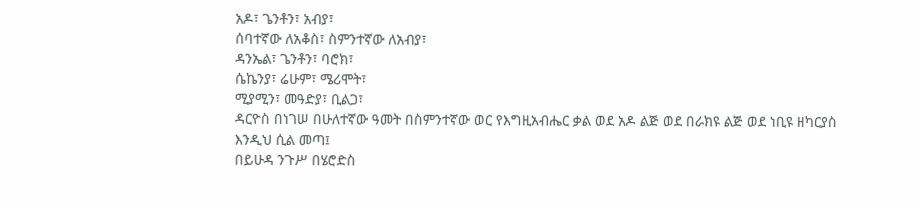አዶ፣ ጌንቶን፣ አብያ፣
ሰባተኛው ለአቆስ፣ ስምንተኛው ለአብያ፣
ዳንኤል፣ ጌንቶን፣ ባሮክ፣
ሴኬንያ፣ ሬሁም፣ ሜሪሞት፣
ሚያሚን፣ መዓድያ፣ ቢልጋ፣
ዳርዮስ በነገሠ በሁለተኛው ዓመት በስምንተኛው ወር የእግዚአብሔር ቃል ወደ አዶ ልጅ ወደ በራክዩ ልጅ ወደ ነቢዩ ዘካርያስ እንዲህ ሲል መጣ፤
በይሁዳ ንጉሥ በሄሮድስ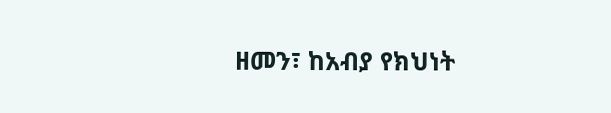ዘመን፣ ከአብያ የክህነት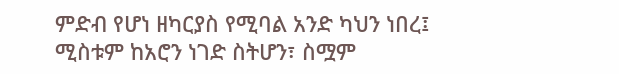ምድብ የሆነ ዘካርያስ የሚባል አንድ ካህን ነበረ፤ ሚስቱም ከአሮን ነገድ ስትሆን፣ ስሟም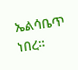ኤልሳቤጥ ነበረ።